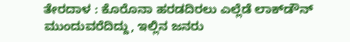ತೇರದಾಳ : ಕೊರೊನಾ ಹರಡದಿರಲು ಎಲ್ಲೆಡೆ ಲಾಕ್‍ಡೌನ್ ಮುಂದುವರೆದಿದ್ದು, ಇಲ್ಲಿನ ಜನರು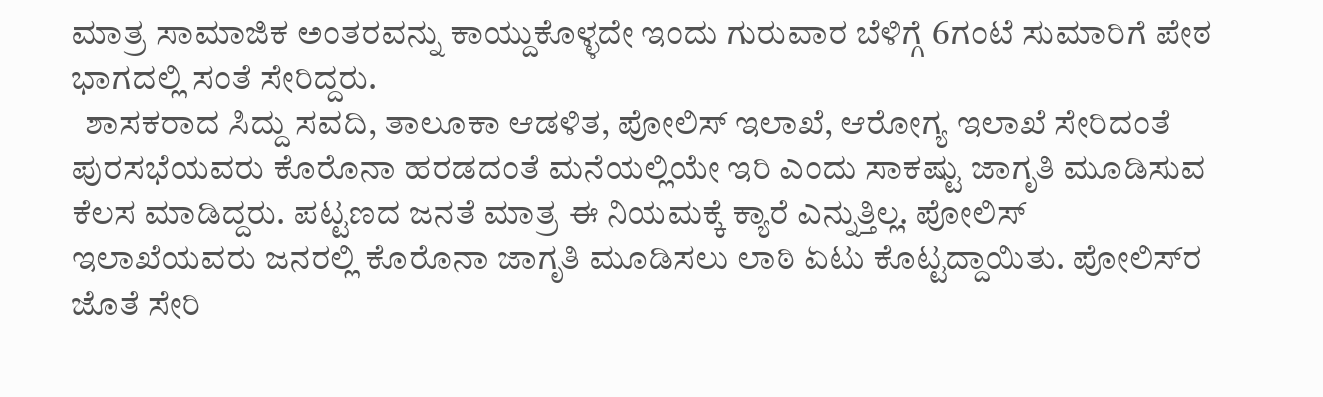ಮಾತ್ರ ಸಾಮಾಜಿಕ ಅಂತರವನ್ನು ಕಾಯ್ದುಕೊಳ್ಳದೇ ಇಂದು ಗುರುವಾರ ಬೆಳಿಗ್ಗೆ 6ಗಂಟೆ ಸುಮಾರಿಗೆ ಪೇಠ ಭಾಗದಲ್ಲಿ ಸಂತೆ ಸೇರಿದ್ದರು.
  ಶಾಸಕರಾದ ಸಿದ್ದು ಸವದಿ, ತಾಲೂಕಾ ಆಡಳಿತ, ಪೋಲಿಸ್ ಇಲಾಖೆ, ಆರೋಗ್ಯ ಇಲಾಖೆ ಸೇರಿದಂತೆ ಪುರಸಭೆಯವರು ಕೊರೊನಾ ಹರಡದಂತೆ ಮನೆಯಲ್ಲಿಯೇ ಇರಿ ಎಂದು ಸಾಕಷ್ಟು ಜಾಗೃತಿ ಮೂಡಿಸುವ ಕೆಲಸ ಮಾಡಿದ್ದರು. ಪಟ್ಟಣದ ಜನತೆ ಮಾತ್ರ ಈ ನಿಯಮಕ್ಕೆ ಕ್ಯಾರೆ ಎನ್ನುತ್ತಿಲ್ಲ. ಪೋಲಿಸ್ ಇಲಾಖೆಯವರು ಜನರಲ್ಲಿ ಕೊರೊನಾ ಜಾಗೃತಿ ಮೂಡಿಸಲು ಲಾಠಿ ಏಟು ಕೊಟ್ಟದ್ದಾಯಿತು. ಪೋಲಿಸ್‍ರ ಜೊತೆ ಸೇರಿ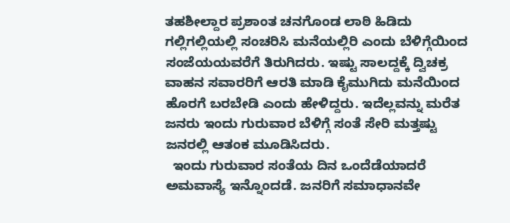ತಹಶೀಲ್ದಾರ ಪ್ರಶಾಂತ ಚನಗೊಂಡ ಲಾಠಿ ಹಿಡಿದು ಗಲ್ಲಿಗಲ್ಲಿಯಲ್ಲಿ ಸಂಚರಿಸಿ ಮನೆಯಲ್ಲಿರಿ ಎಂದು ಬೆಳಿಗ್ಗೆಯಿಂದ ಸಂಜೆಯಯವರೆಗೆ ತಿರುಗಿದರು. ಇಷ್ಟು ಸಾಲದ್ದಕ್ಕೆ ದ್ವಿಚಕ್ರ ವಾಹನ ಸವಾರರಿಗೆ ಆರತಿ ಮಾಡಿ ಕೈಮುಗಿದು ಮನೆಯಿಂದ ಹೊರಗೆ ಬರಬೇಡಿ ಎಂದು ಹೇಳಿದ್ದರು. ಇದೆಲ್ಲವನ್ನು ಮರೆತ ಜನರು ಇಂದು ಗುರುವಾರ ಬೆಳಿಗ್ಗೆ ಸಂತೆ ಸೇರಿ ಮತ್ತಷ್ಟು ಜನರಲ್ಲಿ ಆತಂಕ ಮೂಡಿಸಿದರು.
  ಇಂದು ಗುರುವಾರ ಸಂತೆಯ ದಿನ ಒಂದೆಡೆಯಾದರೆ ಅಮವಾಸ್ಯೆ ಇನ್ನೊಂದಡೆ. ಜನರಿಗೆ ಸಮಾಧಾನವೇ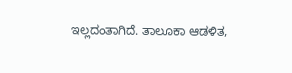ಇಲ್ಲದಂತಾಗಿದೆ. ತಾಲೂಕಾ ಆಡಳಿತ,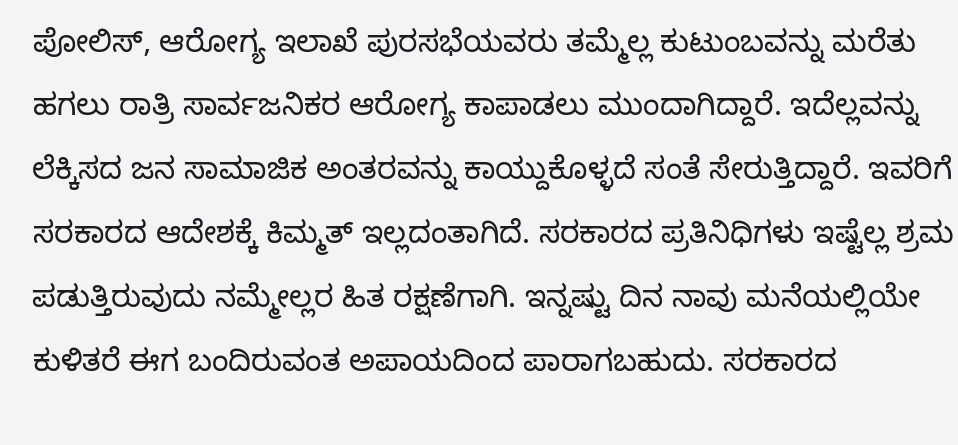ಪೋಲಿಸ್, ಆರೋಗ್ಯ ಇಲಾಖೆ ಪುರಸಭೆಯವರು ತಮ್ಮೆಲ್ಲ ಕುಟುಂಬವನ್ನು ಮರೆತು ಹಗಲು ರಾತ್ರಿ ಸಾರ್ವಜನಿಕರ ಆರೋಗ್ಯ ಕಾಪಾಡಲು ಮುಂದಾಗಿದ್ದಾರೆ. ಇದೆಲ್ಲವನ್ನು ಲೆಕ್ಕಿಸದ ಜನ ಸಾಮಾಜಿಕ ಅಂತರವನ್ನು ಕಾಯ್ದುಕೊಳ್ಳದೆ ಸಂತೆ ಸೇರುತ್ತಿದ್ದಾರೆ. ಇವರಿಗೆ ಸರಕಾರದ ಆದೇಶಕ್ಕೆ ಕಿಮ್ಮತ್ ಇಲ್ಲದಂತಾಗಿದೆ. ಸರಕಾರದ ಪ್ರತಿನಿಧಿಗಳು ಇಷ್ಟೆಲ್ಲ ಶ್ರಮ ಪಡುತ್ತಿರುವುದು ನಮ್ಮೇಲ್ಲರ ಹಿತ ರಕ್ಷಣೆಗಾಗಿ. ಇನ್ನಷ್ಟು ದಿನ ನಾವು ಮನೆಯಲ್ಲಿಯೇ ಕುಳಿತರೆ ಈಗ ಬಂದಿರುವಂತ ಅಪಾಯದಿಂದ ಪಾರಾಗಬಹುದು. ಸರಕಾರದ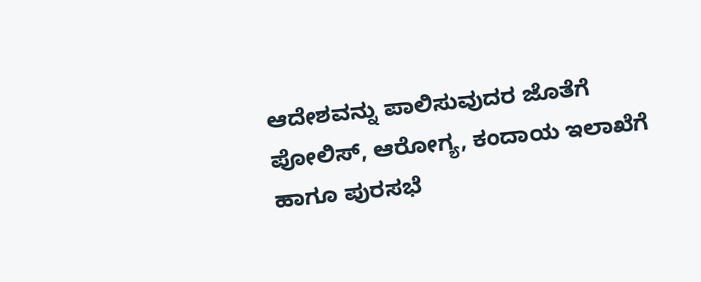ಆದೇಶವನ್ನು ಪಾಲಿಸುವುದರ ಜೊತೆಗೆ ಪೋಲಿಸ್, ಆರೋಗ್ಯ, ಕಂದಾಯ ಇಲಾಖೆಗೆ ಹಾಗೂ ಪುರಸಭೆ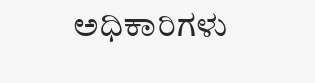ಅಧಿಕಾರಿಗಳು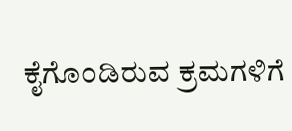ಕೈಗೊಂಡಿರುವ ಕ್ರಮಗಳಿಗೆ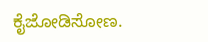ಕೈಜೋಡಿಸೋಣ.